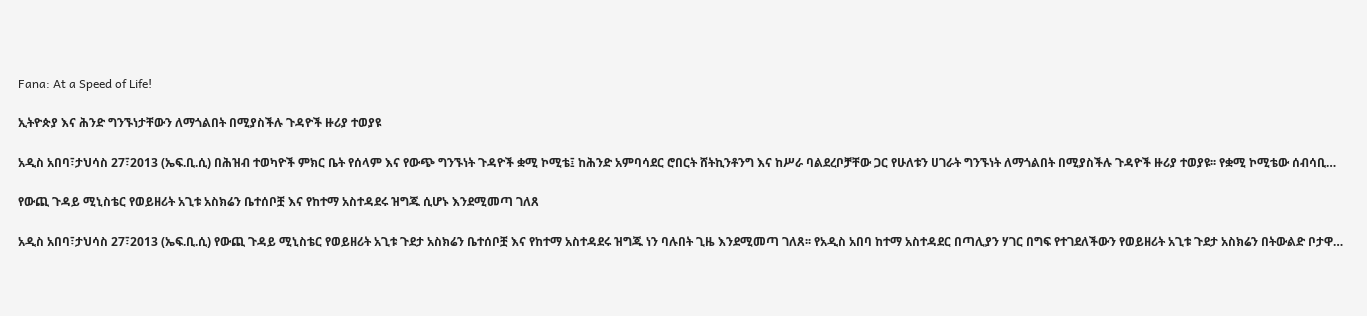Fana: At a Speed of Life!

ኢትዮጵያ እና ሕንድ ግንኙነታቸውን ለማጎልበት በሚያስችሉ ጉዳዮች ዙሪያ ተወያዩ

አዲስ አበባ፣ታህሳስ 27፣2013 (ኤፍ.ቢ.ሲ) በሕዝብ ተወካዮች ምክር ቤት የሰላም እና የውጭ ግንኙነት ጉዳዮች ቋሚ ኮሚቴ፤ ከሕንድ አምባሳደር ሮበርት ሸትኪንቶንግ እና ከሥራ ባልደረቦቻቸው ጋር የሁለቱን ሀገራት ግንኙነት ለማጎልበት በሚያስችሉ ጉዳዮች ዙሪያ ተወያዩ፡፡ የቋሚ ኮሚቴው ሰብሳቢ…

የውጪ ጉዳይ ሚኒስቴር የወይዘሪት አጊቱ አስክሬን ቤተሰቦቿ እና የከተማ አስተዳደሩ ዝግጁ ሲሆኑ እንደሚመጣ ገለጸ

አዲስ አበባ፣ታህሳስ 27፣2013 (ኤፍ.ቢ.ሲ) የውጪ ጉዳይ ሚኒስቴር የወይዘሪት አጊቱ ጉደታ አስክሬን ቤተሰቦቿ እና የከተማ አስተዳደሩ ዝግጁ ነን ባሉበት ጊዜ እንደሚመጣ ገለጸ፡፡ የአዲስ አበባ ከተማ አስተዳደር በጣሊያን ሃገር በግፍ የተገደለችውን የወይዘሪት አጊቱ ጉደታ አስክሬን በትውልድ ቦታዋ…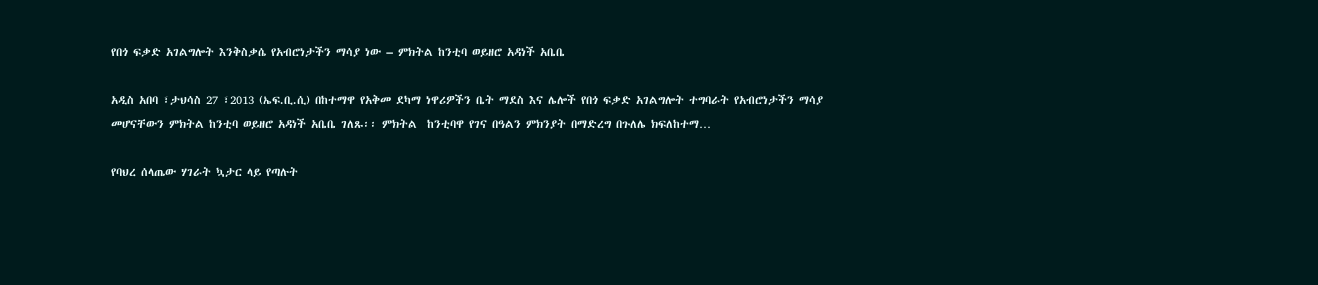የበጎ ፍቃድ አገልግሎት እንቅስቃሴ የአብሮነታችን ማሳያ ነው – ምክትል ከንቲባ ወይዘሮ አዳነች አቤቤ

አዲስ አበባ ፣ታህሳስ 27 ፣2013 (ኤፍ.ቢ.ሲ) በከተማዋ የአቅመ ደካማ ነዋሪዎችን ቤት ማደስ እና ሌሎች የበጎ ፍቃድ አገልግሎት ተግባራት የአብሮነታችን ማሳያ መሆናቸውን ምክትል ከንቲባ ወይዘሮ አዳነች አቤቤ ገለጹ፡፡ ምክትል  ከንቲባዋ የገና በዓልን ምክንያት በማድረግ በጉለሌ ክፍለከተማ…

የባህረ ሰላጤው ሃገራት ኳታር ላይ የጣሉት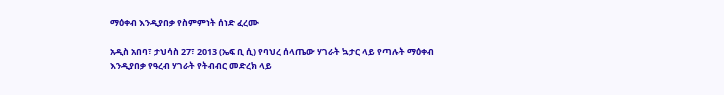ማዕቀብ እንዲያበቃ የስምምነት ሰነድ ፈረሙ

አዲስ አበባ፣ ታህሳስ 27፣ 2013 (ኤፍ ቢ ሲ) የባህረ ሰላጤው ሃገራት ኳታር ላይ የጣሉት ማዕቀብ እንዲያበቃ የዓረብ ሃገራት የትብብር መድረክ ላይ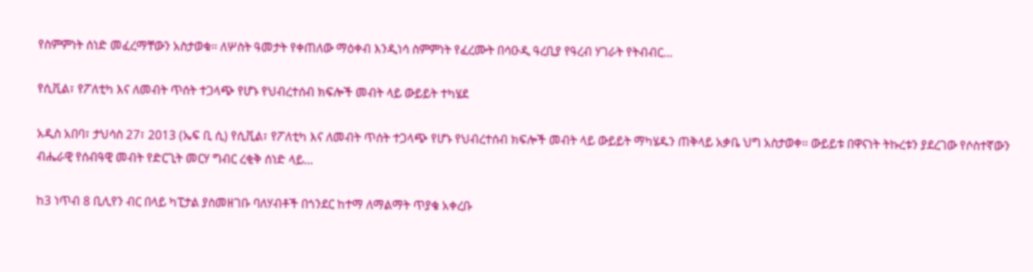የስምምነት ሰነድ መፈረማቸውን አስታወቁ፡፡ ለሦስት ዓመታት የቀጠለው ማዕቀብ እንዲነሳ ስምምነት የፈረሙት በሳዑዲ ዓረቢያ የዓረብ ሃገራት የትብብር…

የሲቪል፣ የፖለቲካ እና ለመብት ጥሰት ተጋላጭ የሆኑ የህብረተሰብ ክፍሎች መብት ላይ ውይይት ተካሄደ

አዲስ አበባ፣ ታህሳስ 27፣ 2013 (ኤፍ ቢ ሲ) የሲቪል፣ የፖለቲካ እና ለመብት ጥሰት ተጋላጭ የሆኑ የህብረተሰብ ክፍሎች መብት ላይ ውይይት ማካሄዱን ጠቅላይ አቃቤ ህግ አስታወቀ፡፡ ውይይቱ በዋናነት ትኩረቱን ያደረገው የሶስተኛውን ብሔራዊ የሰብዓዊ መብት የድርጊት መርሃ ግብር ረቂቅ ሰነድ ላይ…

ከ3 ነጥብ 8 ቢሊየን ብር በላይ ካፒታል ያስመዘገቡ ባለሃብቶች በጎንደር ከተማ ለማልማት ጥያቄ አቀረቡ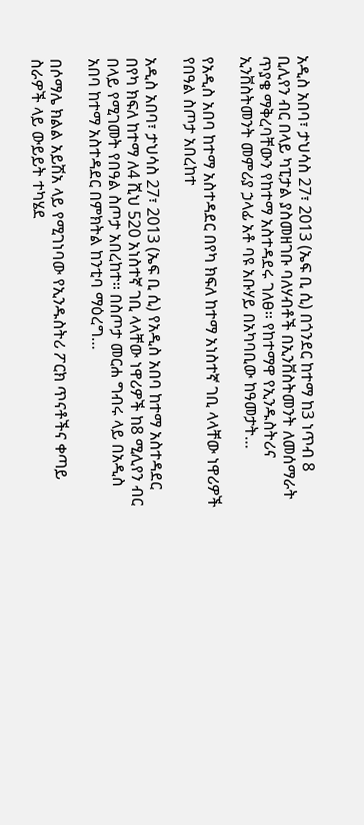አዲስ አበባ፣ ታህሳስ 27፣ 2013 (ኤፍ ቢ ሲ) በጎንደር ከተማ ከ3 ነጥብ 8 ቢሊየን ብር በላይ ካፒታል ያስመዘገቡ ባለሃብቶች በኢንቨስትመንት ለመሰማራት ጥያቄ ማቅረባቸውን የከተማ አስተዳደሩ ገለፀ፡፡ የከተማዋ የኢንዱስትሪና ኢንቨስትመንት መምሪያ ኃላፊ አቶ ባዩ አቡሃይ በአካባቢው ከዓመታት…

የአዲስ አበባ ከተማ አስተዳደር በየካ ክፍለ ከተማ አነስተኛ ገቢ ላላቸው ነዋሪዎች የበዓል ስጦታ አበረከተ

አዲስ አበባ፣ ታህሳስ 27፣ 2013 (ኤፍ ቢ ሲ) የአዲስ አበባ ከተማ አስተዳደር በየካ ክፍለ ከተማ ለ4 ሺህ 520 አነስተኛ ገቢ ላላቸው ነዋሪዎች ከ8 ሚሊየን ብር በላይ የሚገመት የበዓል ስጦታ አበረከተ፡፡ በስጦታ መርሐ ግብሩ ላይ በአዲስ አበባ ከተማ አስተዳደር በምክትል ከንቲባ ማዕረግ…

በሶማሌ ክልል አይሽአ ላይ የሚገነባው የኢንዱስትሪ ፖርክ ጥናቶችና ቀጣይ ስራዎች ላይ ውይይት ተካሄደ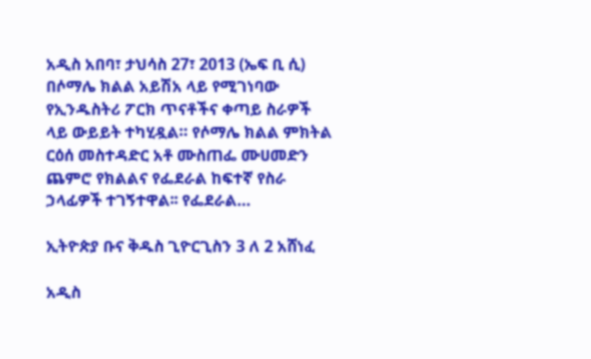አዲስ አበባ፣ ታህሳስ 27፣ 2013 (ኤፍ ቢ ሲ) በሶማሌ ክልል አይሽአ ላይ የሚገነባው የኢንዱስትሪ ፖርክ ጥናቶችና ቀጣይ ስራዎች ላይ ውይይት ተካሂዷል። የሶማሌ ክልል ምክትል ርዕሰ መስተዳድር አቶ ሙስጠፌ ሙሀመድን ጨምሮ የክልልና የፌደራል ከፍተኛ የስራ ኃላፊዎች ተገኝተዋል፡፡ የፌደራል…

ኢትዮጵያ ቡና ቅዱስ ጊዮርጊስን 3 ለ 2 አሸነፈ

አዲስ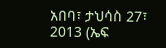አበባ፣ ታህሳስ 27፣ 2013 (ኤፍ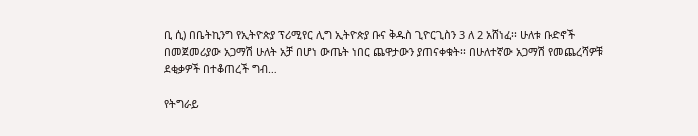ቢ ሲ) በቤትኪንግ የኢትዮጵያ ፕሪሚየር ሊግ ኢትዮጵያ ቡና ቅዱስ ጊዮርጊስን 3 ለ 2 አሸነፈ፡፡ ሁለቱ ቡድኖች በመጀመሪያው አጋማሽ ሁለት አቻ በሆነ ውጤት ነበር ጨዋታውን ያጠናቀቁት፡፡ በሁለተኛው አጋማሽ የመጨረሻዎቹ ደቂቃዎች በተቆጠረች ግብ…

የትግራይ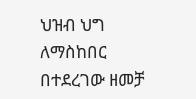ህዝብ ህግ ለማስከበር በተደረገው ዘመቻ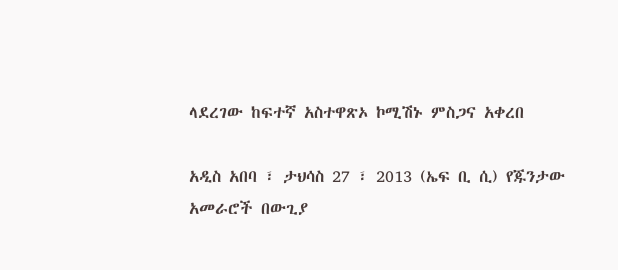ላደረገው ከፍተኛ አስተዋጽኦ ኮሚሽኑ ምስጋና አቀረበ

አዲስ አበባ ፣ ታህሳስ 27 ፣ 2013 (ኤፍ ቢ ሲ) የጁንታው አመራሮች በውጊያ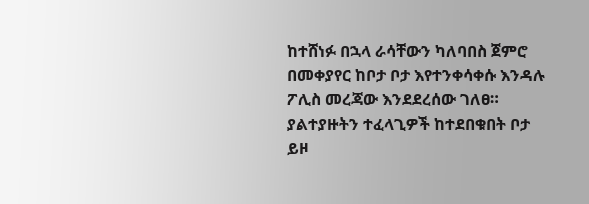ከተሸነፉ በኋላ ራሳቸውን ካለባበስ ጀምሮ በመቀያየር ከቦታ ቦታ እየተንቀሳቀሱ እንዳሉ ፖሊስ መረጃው እንደደረሰው ገለፀ። ያልተያዙትን ተፈላጊዎች ከተደበቁበት ቦታ ይዞ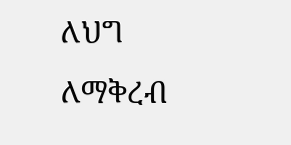ለህግ ለማቅረብ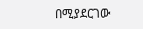በሚያደርገው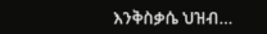እንቅስቃሴ ህዝብ…